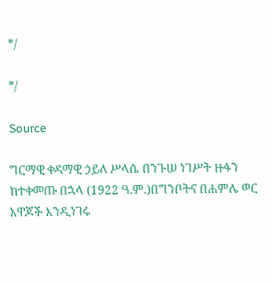*/

*/

Source

ግርማዊ ቀዳማዊ ኃይለ ሥላሴ በንጉሠ ነገሥት ዙፋን ከተቀመጡ በኋላ (1922 ዓ.ም.)በግንቦትና በሐምሌ ወር አዋጆች እንዲነገሩ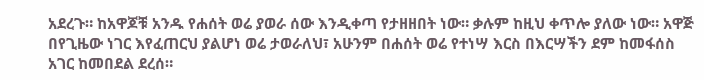አደረጉ። ከአዋጆቹ አንዱ የሐሰት ወሬ ያወራ ሰው እንዲቀጣ የታዘዘበት ነው። ቃሉም ከዚህ ቀጥሎ ያለው ነው። አዋጅ በየጊዜው ነገር እየፈጠርህ ያልሆነ ወሬ ታወራለህ፣ አሁንም በሐሰት ወሬ የተነሣ እርስ በእርሣችን ደም ከመፋሰስ አገር ከመበደል ደረሰ።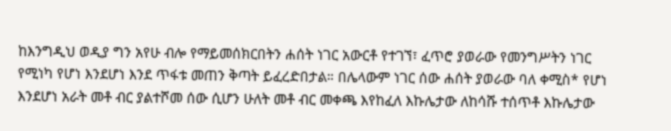ከእንግዲህ ወዲያ ግን አየሁ ብሎ የማይመሰክርበትን ሐሰት ነገር አውርቶ የተገኘ፣ ፈጥሮ ያወራው የመንግሥትን ነገር የሚነካ የሆነ እንደሆነ እንደ ጥፋቱ መጠን ቅጣት ይፈረድበታል። በሌላውም ነገር ሰው ሐሰት ያወራው ባለ ቀሚስ* የሆነ እንደሆነ አራት መቶ ብር ያልተሾመ ሰው ሲሆን ሁለት መቶ ብር መቀጫ እየከፈለ እኩሌታው ለከሳሹ ተሰጥቶ እኩሌታው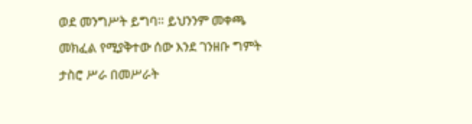ወደ መንግሥት ይግባ። ይህንንም መቀጫ መክፈል የሚያቅተው ሰው እንደ ገንዘቡ ግምት ታስሮ ሥራ በመሥራት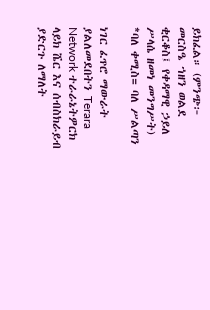ይክፈል። (ምንጭ፦ መርስዔ ኀዘን ወልደ ቂርቆስ፤ የቀዳማዊ ኃይለ ሥላሴ ዘመነ መንግሥት) *ባለ ቀሚስ= ባለ ሥልጣን

ነገር ፈጥሮ ማውራት ያልለመደበትን Terara Network ተራራኔትዎርክ ላይክ ሼር እና ሰብስክራይብ ያድርጉ ለማለት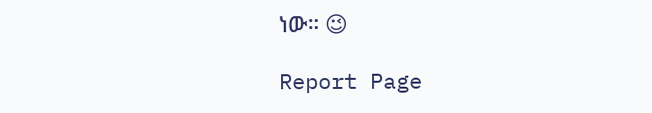ነው። 😉

Report Page